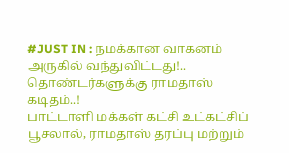#JUST IN : நமக்கான வாகனம் அருகில் வந்துவிட்டது!.. தொண்டர்களுக்கு ராமதாஸ் கடிதம்..!
பாட்டாளி மக்கள் கட்சி உட்கட்சிப் பூசலால், ராமதாஸ் தரப்பு மற்றும்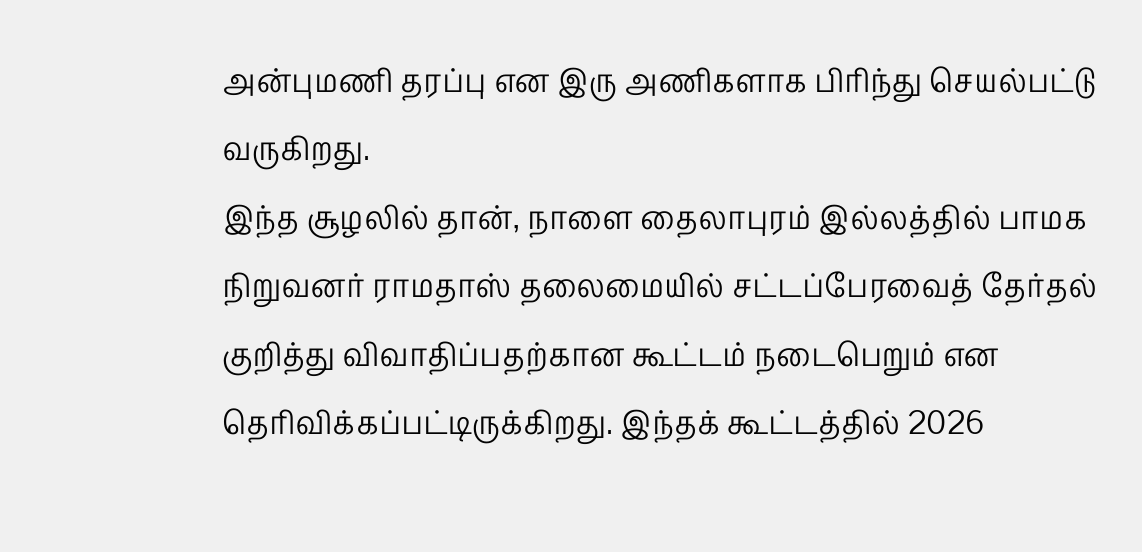அன்புமணி தரப்பு என இரு அணிகளாக பிரிந்து செயல்பட்டு வருகிறது.
இந்த சூழலில் தான், நாளை தைலாபுரம் இல்லத்தில் பாமக நிறுவனர் ராமதாஸ் தலைமையில் சட்டப்பேரவைத் தேர்தல் குறித்து விவாதிப்பதற்கான கூட்டம் நடைபெறும் என தெரிவிக்கப்பட்டிருக்கிறது. இந்தக் கூட்டத்தில் 2026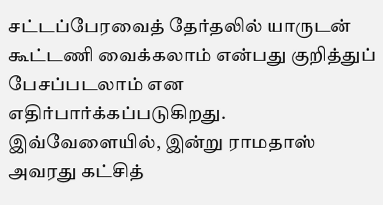சட்டப்பேரவைத் தேர்தலில் யாருடன் கூட்டணி வைக்கலாம் என்பது குறித்துப் பேசப்படலாம் என எதிர்பார்க்கப்படுகிறது. இவ்வேளையில், இன்று ராமதாஸ் அவரது கட்சித்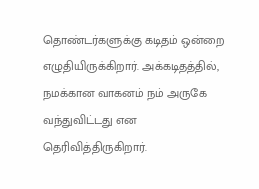தொண்டர்களுக்கு கடிதம் ஒன்றை எழுதியிருக்கிறார். அக்கடிதத்தில், நமக்கான வாகனம் நம் அருகே வந்துவிட்டது என தெரிவித்திருகிறார்.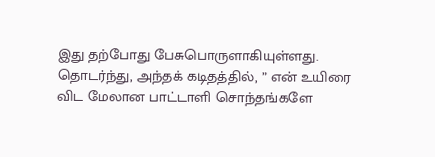இது தற்போது பேசுபொருளாகியுள்ளது. தொடர்ந்து, அந்தக் கடிதத்தில், ” என் உயிரை விட மேலான பாட்டாளி சொந்தங்களே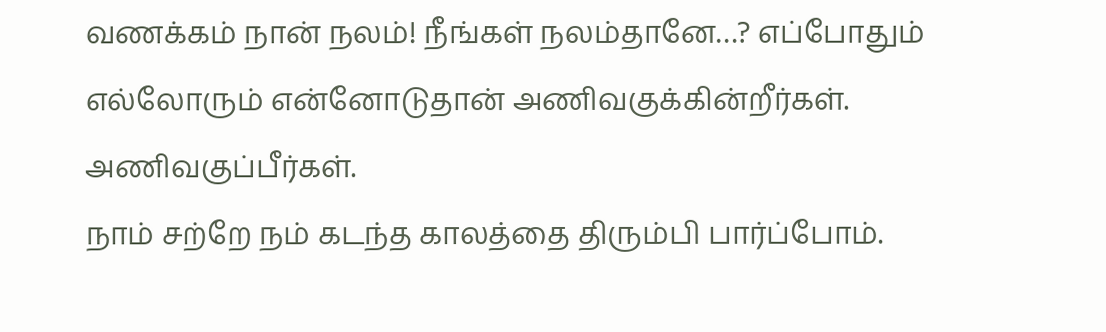வணக்கம் நான் நலம்! நீங்கள் நலம்தானே…? எப்போதும் எல்லோரும் என்னோடுதான் அணிவகுக்கின்றீர்கள். அணிவகுப்பீர்கள்.
நாம் சற்றே நம் கடந்த காலத்தை திரும்பி பார்ப்போம்.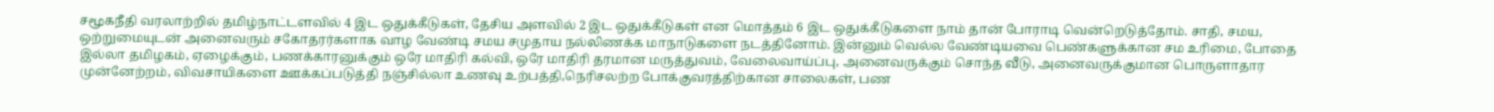சமூகநீதி வரலாற்றில் தமிழ்நாட்டளவில் 4 இட ஒதுக்கீடுகள், தேசிய அளவில் 2 இட ஒதுக்கீடுகள் என மொத்தம் 6 இட ஒதுக்கீடுகளை நாம் தான் போராடி வென்றெடுத்தோம். சாதி, சமய, ஒற்றுமையுடன் அனைவரும் சகோதரர்களாக வாழ வேண்டி சமய சமுதாய நல்லிணக்க மாநாடுகளை நடத்தினோம். இன்னும் வெல்ல வேண்டியவை பெண்களுக்கான சம உரிமை, போதை இல்லா தமிழகம், ஏழைக்கும், பணக்காரனுக்கும் ஒரே மாதிரி கல்வி, ஒரே மாதிரி தரமான மருத்துவம், வேலைவாய்ப்பு, அனைவருக்கும் சொந்த வீடு, அனைவருக்குமான பொருளாதார முன்னேற்றம், விவசாயிகளை ஊக்கப்படுத்தி நஞ்சில்லா உணவு உற்பத்தி,நெரிசலற்ற போக்குவரத்திற்கான சாலைகள், பண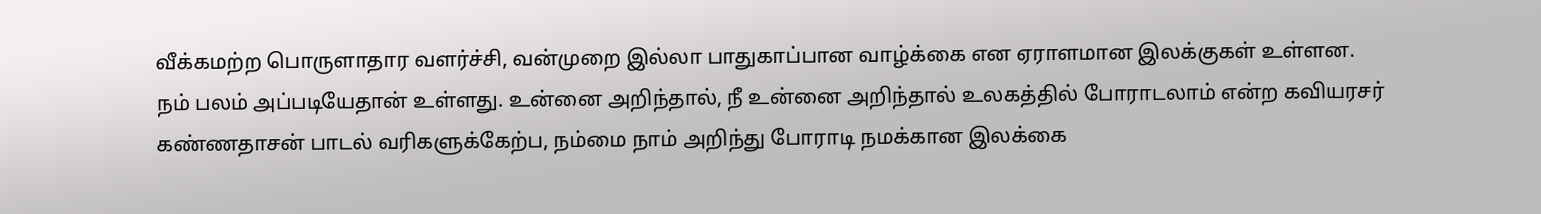வீக்கமற்ற பொருளாதார வளர்ச்சி, வன்முறை இல்லா பாதுகாப்பான வாழ்க்கை என ஏராளமான இலக்குகள் உள்ளன.
நம் பலம் அப்படியேதான் உள்ளது. உன்னை அறிந்தால், நீ உன்னை அறிந்தால் உலகத்தில் போராடலாம் என்ற கவியரசர் கண்ணதாசன் பாடல் வரிகளுக்கேற்ப, நம்மை நாம் அறிந்து போராடி நமக்கான இலக்கை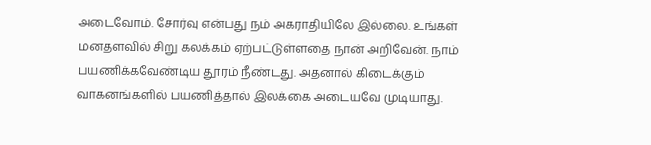அடைவோம். சோர்வு என்பது நம் அகராதியிலே இல்லை. உங்கள் மனதளவில் சிறு கலக்கம் ஏற்பட்டுள்ளதை நான் அறிவேன். நாம் பயணிக்கவேண்டிய தூரம் நீண்டது. அதனால் கிடைக்கும் வாகனங்களில் பயணித்தால் இலக்கை அடையவே முடியாது.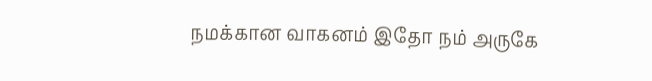நமக்கான வாகனம் இதோ நம் அருகே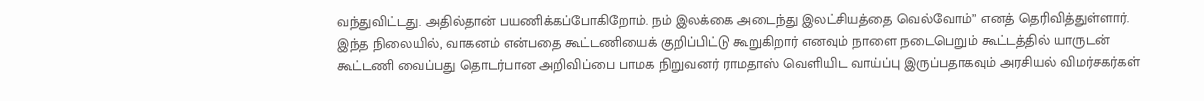வந்துவிட்டது. அதில்தான் பயணிக்கப்போகிறோம். நம் இலக்கை அடைந்து இலட்சியத்தை வெல்வோம்” எனத் தெரிவித்துள்ளார்.
இந்த நிலையில், வாகனம் என்பதை கூட்டணியைக் குறிப்பிட்டு கூறுகிறார் எனவும் நாளை நடைபெறும் கூட்டத்தில் யாருடன் கூட்டணி வைப்பது தொடர்பான அறிவிப்பை பாமக நிறுவனர் ராமதாஸ் வெளியிட வாய்ப்பு இருப்பதாகவும் அரசியல் விமர்சகர்கள்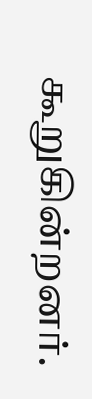கூறுகின்றனர்.